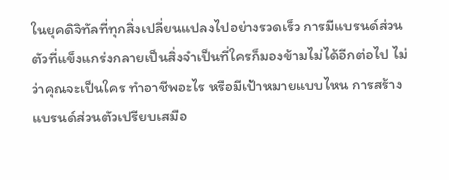ในยุคดิจิทัลที่ทุกสิ่งเปลี่ยนแปลงไปอย่างรวดเร็ว การมีแบรนด์ส่วนตัวที่แข็งแกร่งกลายเป็นสิ่งจำเป็นที่ใครก็มองข้ามไม่ได้อีกต่อไป ไม่ว่าคุณจะเป็นใคร ทำอาชีพอะไร หรือมีเป้าหมายแบบไหน การสร้างแบรนด์ส่วนตัวเปรียบเสมือ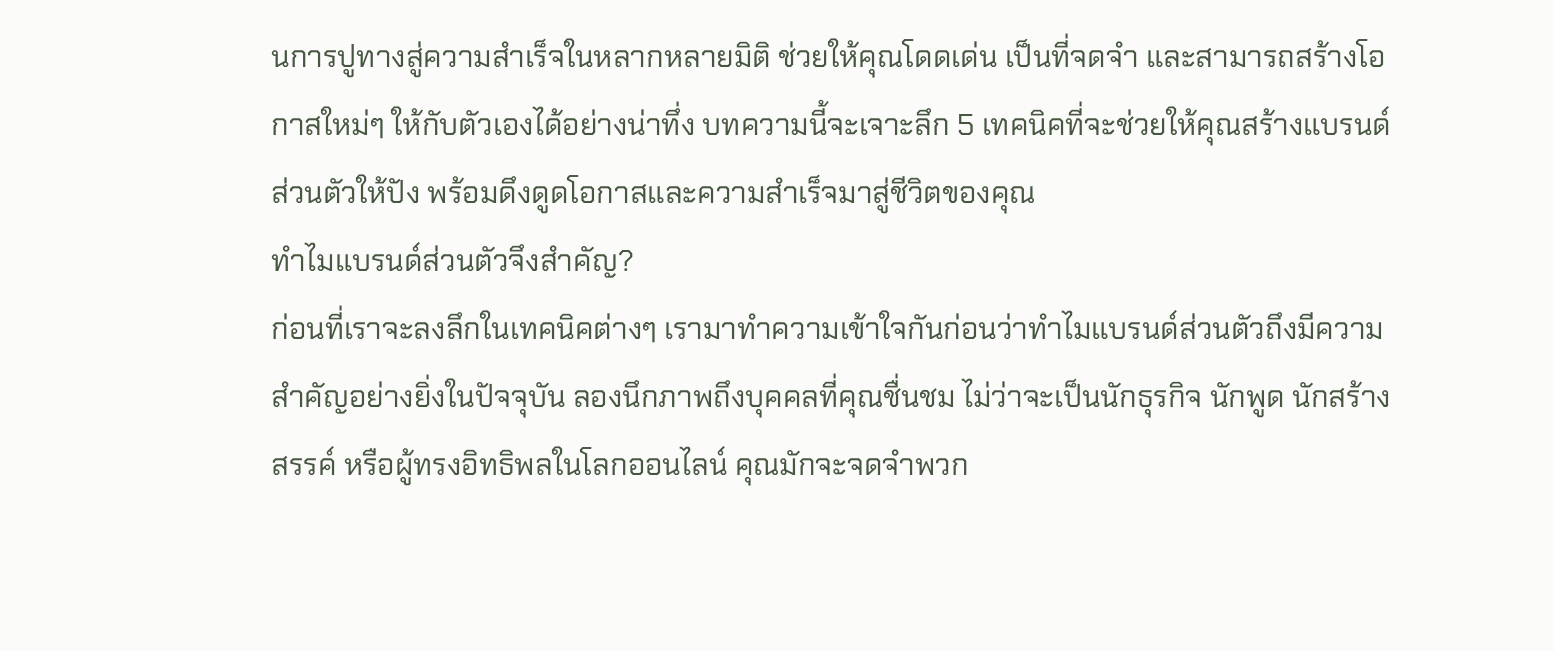นการปูทางสู่ความสำเร็จในหลากหลายมิติ ช่วยให้คุณโดดเด่น เป็นที่จดจำ และสามารถสร้างโอกาสใหม่ๆ ให้กับตัวเองได้อย่างน่าทึ่ง บทความนี้จะเจาะลึก 5 เทคนิคที่จะช่วยให้คุณสร้างแบรนด์ส่วนตัวให้ปัง พร้อมดึงดูดโอกาสและความสำเร็จมาสู่ชีวิตของคุณ
ทำไมแบรนด์ส่วนตัวจึงสำคัญ?
ก่อนที่เราจะลงลึกในเทคนิคต่างๆ เรามาทำความเข้าใจกันก่อนว่าทำไมแบรนด์ส่วนตัวถึงมีความสำคัญอย่างยิ่งในปัจจุบัน ลองนึกภาพถึงบุคคลที่คุณชื่นชม ไม่ว่าจะเป็นนักธุรกิจ นักพูด นักสร้างสรรค์ หรือผู้ทรงอิทธิพลในโลกออนไลน์ คุณมักจะจดจำพวก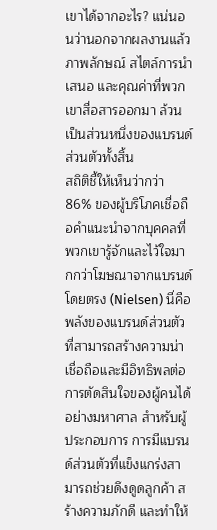เขาได้จากอะไร? แน่นอนว่านอกจากผลงานแล้ว ภาพลักษณ์ สไตล์การนำเสนอ และคุณค่าที่พวกเขาสื่อสารออกมา ล้วนเป็นส่วนหนึ่งของแบรนด์ส่วนตัวทั้งสิ้น
สถิติชี้ให้เห็นว่ากว่า 86% ของผู้บริโภคเชื่อถือคำแนะนำจากบุคคลที่พวกเขารู้จักและไว้ใจมากกว่าโฆษณาจากแบรนด์โดยตรง (Nielsen) นี่คือพลังของแบรนด์ส่วนตัวที่สามารถสร้างความน่าเชื่อถือและมีอิทธิพลต่อการตัดสินใจของผู้คนได้อย่างมหาศาล สำหรับผู้ประกอบการ การมีแบรนด์ส่วนตัวที่แข็งแกร่งสามารถช่วยดึงดูดลูกค้า สร้างความภักดี และทำให้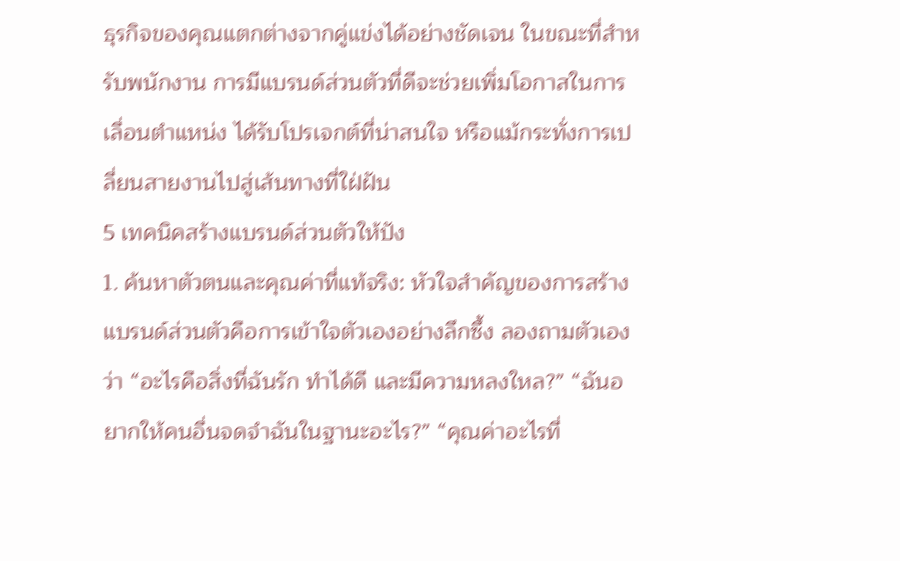ธุรกิจของคุณแตกต่างจากคู่แข่งได้อย่างชัดเจน ในขณะที่สำหรับพนักงาน การมีแบรนด์ส่วนตัวที่ดีจะช่วยเพิ่มโอกาสในการเลื่อนตำแหน่ง ได้รับโปรเจกต์ที่น่าสนใจ หรือแม้กระทั่งการเปลี่ยนสายงานไปสู่เส้นทางที่ใฝ่ฝัน
5 เทคนิคสร้างแบรนด์ส่วนตัวให้ปัง
1. ค้นหาตัวตนและคุณค่าที่แท้จริง: หัวใจสำคัญของการสร้างแบรนด์ส่วนตัวคือการเข้าใจตัวเองอย่างลึกซึ้ง ลองถามตัวเองว่า “อะไรคือสิ่งที่ฉันรัก ทำได้ดี และมีความหลงใหล?” “ฉันอยากให้คนอื่นจดจำฉันในฐานะอะไร?” “คุณค่าอะไรที่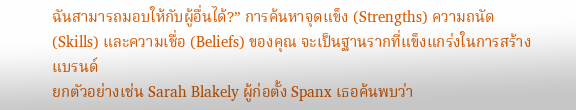ฉันสามารถมอบให้กับผู้อื่นได้?” การค้นหาจุดแข็ง (Strengths) ความถนัด (Skills) และความเชื่อ (Beliefs) ของคุณ จะเป็นฐานรากที่แข็งแกร่งในการสร้างแบรนด์
ยกตัวอย่างเช่น Sarah Blakely ผู้ก่อตั้ง Spanx เธอค้นพบว่า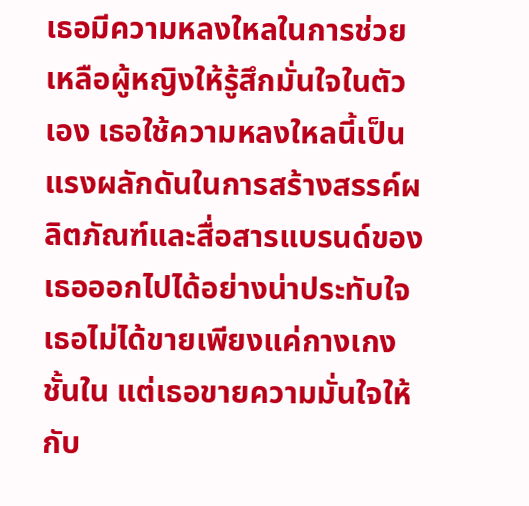เธอมีความหลงใหลในการช่วยเหลือผู้หญิงให้รู้สึกมั่นใจในตัวเอง เธอใช้ความหลงใหลนี้เป็นแรงผลักดันในการสร้างสรรค์ผลิตภัณฑ์และสื่อสารแบรนด์ของเธอออกไปได้อย่างน่าประทับใจ เธอไม่ได้ขายเพียงแค่กางเกงชั้นใน แต่เธอขายความมั่นใจให้กับ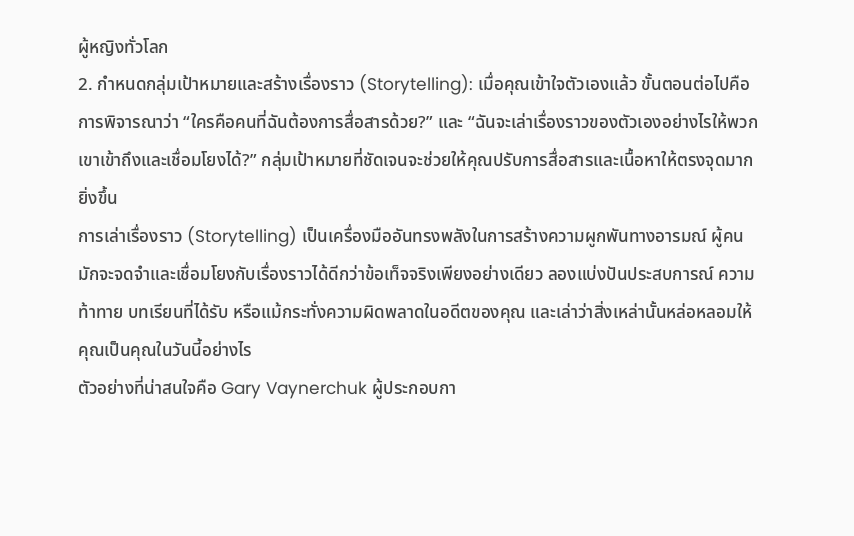ผู้หญิงทั่วโลก
2. กำหนดกลุ่มเป้าหมายและสร้างเรื่องราว (Storytelling): เมื่อคุณเข้าใจตัวเองแล้ว ขั้นตอนต่อไปคือการพิจารณาว่า “ใครคือคนที่ฉันต้องการสื่อสารด้วย?” และ “ฉันจะเล่าเรื่องราวของตัวเองอย่างไรให้พวกเขาเข้าถึงและเชื่อมโยงได้?” กลุ่มเป้าหมายที่ชัดเจนจะช่วยให้คุณปรับการสื่อสารและเนื้อหาให้ตรงจุดมากยิ่งขึ้น
การเล่าเรื่องราว (Storytelling) เป็นเครื่องมืออันทรงพลังในการสร้างความผูกพันทางอารมณ์ ผู้คนมักจะจดจำและเชื่อมโยงกับเรื่องราวได้ดีกว่าข้อเท็จจริงเพียงอย่างเดียว ลองแบ่งปันประสบการณ์ ความท้าทาย บทเรียนที่ได้รับ หรือแม้กระทั่งความผิดพลาดในอดีตของคุณ และเล่าว่าสิ่งเหล่านั้นหล่อหลอมให้คุณเป็นคุณในวันนี้อย่างไร
ตัวอย่างที่น่าสนใจคือ Gary Vaynerchuk ผู้ประกอบกา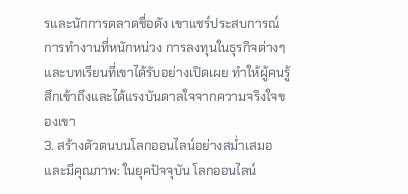รและนักการตลาดชื่อดัง เขาแชร์ประสบการณ์การทำงานที่หนักหน่วง การลงทุนในธุรกิจต่างๆ และบทเรียนที่เขาได้รับอย่างเปิดเผย ทำให้ผู้คนรู้สึกเข้าถึงและได้แรงบันดาลใจจากความจริงใจของเขา
3. สร้างตัวตนบนโลกออนไลน์อย่างสม่ำเสมอและมีคุณภาพ: ในยุคปัจจุบัน โลกออนไลน์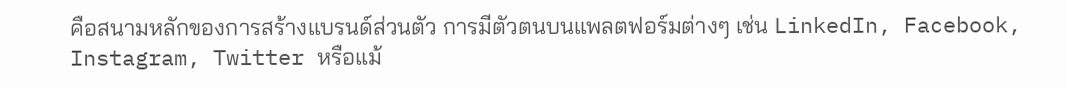คือสนามหลักของการสร้างแบรนด์ส่วนตัว การมีตัวตนบนแพลตฟอร์มต่างๆ เช่น LinkedIn, Facebook, Instagram, Twitter หรือแม้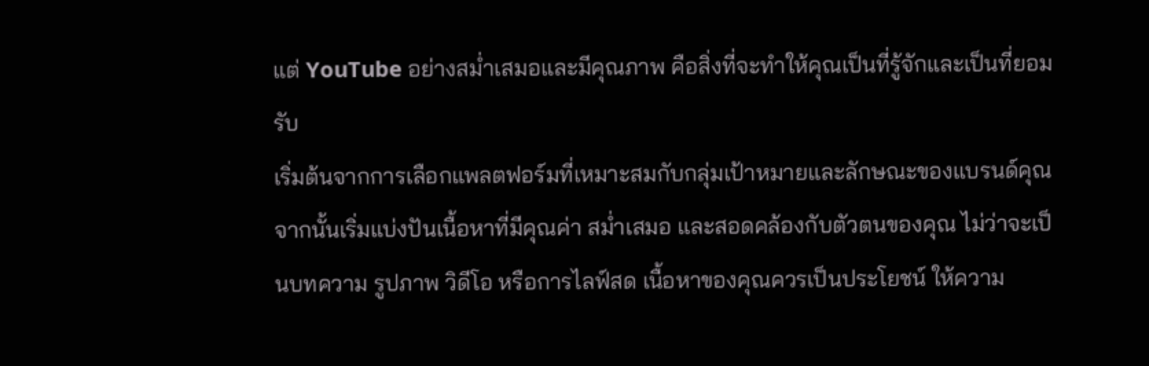แต่ YouTube อย่างสม่ำเสมอและมีคุณภาพ คือสิ่งที่จะทำให้คุณเป็นที่รู้จักและเป็นที่ยอมรับ
เริ่มต้นจากการเลือกแพลตฟอร์มที่เหมาะสมกับกลุ่มเป้าหมายและลักษณะของแบรนด์คุณ จากนั้นเริ่มแบ่งปันเนื้อหาที่มีคุณค่า สม่ำเสมอ และสอดคล้องกับตัวตนของคุณ ไม่ว่าจะเป็นบทความ รูปภาพ วิดีโอ หรือการไลฟ์สด เนื้อหาของคุณควรเป็นประโยชน์ ให้ความ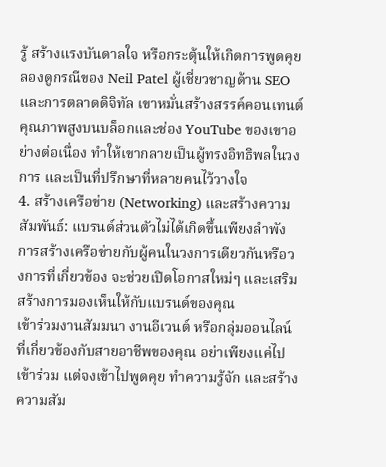รู้ สร้างแรงบันดาลใจ หรือกระตุ้นให้เกิดการพูดคุย
ลองดูกรณีของ Neil Patel ผู้เชี่ยวชาญด้าน SEO และการตลาดดิจิทัล เขาหมั่นสร้างสรรค์คอนเทนต์คุณภาพสูงบนบล็อกและช่อง YouTube ของเขาอย่างต่อเนื่อง ทำให้เขากลายเป็นผู้ทรงอิทธิพลในวงการ และเป็นที่ปรึกษาที่หลายคนไว้วางใจ
4. สร้างเครือข่าย (Networking) และสร้างความสัมพันธ์: แบรนด์ส่วนตัวไม่ได้เกิดขึ้นเพียงลำพัง การสร้างเครือข่ายกับผู้คนในวงการเดียวกันหรือวงการที่เกี่ยวข้อง จะช่วยเปิดโอกาสใหม่ๆ และเสริมสร้างการมองเห็นให้กับแบรนด์ของคุณ
เข้าร่วมงานสัมมนา งานอีเวนต์ หรือกลุ่มออนไลน์ที่เกี่ยวข้องกับสายอาชีพของคุณ อย่าเพียงแค่ไปเข้าร่วม แต่จงเข้าไปพูดคุย ทำความรู้จัก และสร้างความสัม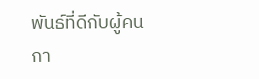พันธ์ที่ดีกับผู้คน กา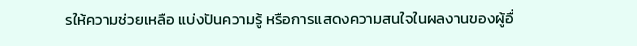รให้ความช่วยเหลือ แบ่งปันความรู้ หรือการแสดงความสนใจในผลงานของผู้อื่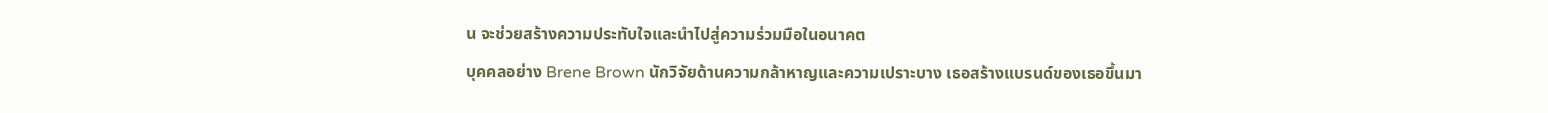น จะช่วยสร้างความประทับใจและนำไปสู่ความร่วมมือในอนาคต
บุคคลอย่าง Brene Brown นักวิจัยด้านความกล้าหาญและความเปราะบาง เธอสร้างแบรนด์ของเธอขึ้นมา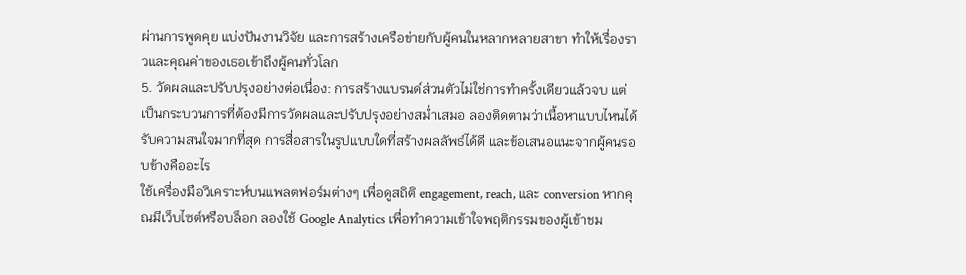ผ่านการพูดคุย แบ่งปันงานวิจัย และการสร้างเครือข่ายกับผู้คนในหลากหลายสาขา ทำให้เรื่องราวและคุณค่าของเธอเข้าถึงผู้คนทั่วโลก
5. วัดผลและปรับปรุงอย่างต่อเนื่อง: การสร้างแบรนด์ส่วนตัวไม่ใช่การทำครั้งเดียวแล้วจบ แต่เป็นกระบวนการที่ต้องมีการวัดผลและปรับปรุงอย่างสม่ำเสมอ ลองติดตามว่าเนื้อหาแบบไหนได้รับความสนใจมากที่สุด การสื่อสารในรูปแบบใดที่สร้างผลลัพธ์ได้ดี และข้อเสนอแนะจากผู้คนรอบข้างคืออะไร
ใช้เครื่องมือวิเคราะห์บนแพลตฟอร์มต่างๆ เพื่อดูสถิติ engagement, reach, และ conversion หากคุณมีเว็บไซต์หรือบล็อก ลองใช้ Google Analytics เพื่อทำความเข้าใจพฤติกรรมของผู้เข้าชม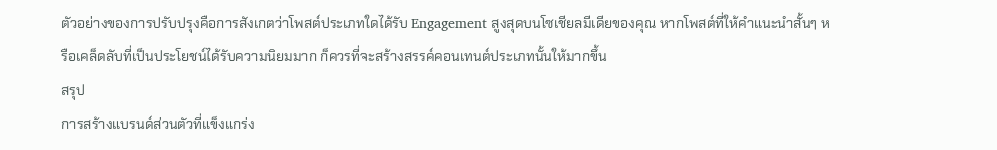ตัวอย่างของการปรับปรุงคือการสังเกตว่าโพสต์ประเภทใดได้รับ Engagement สูงสุดบนโซเชียลมีเดียของคุณ หากโพสต์ที่ให้คำแนะนำสั้นๆ หรือเคล็ดลับที่เป็นประโยชน์ได้รับความนิยมมาก ก็ควรที่จะสร้างสรรค์คอนเทนต์ประเภทนั้นให้มากขึ้น
สรุป
การสร้างแบรนด์ส่วนตัวที่แข็งแกร่ง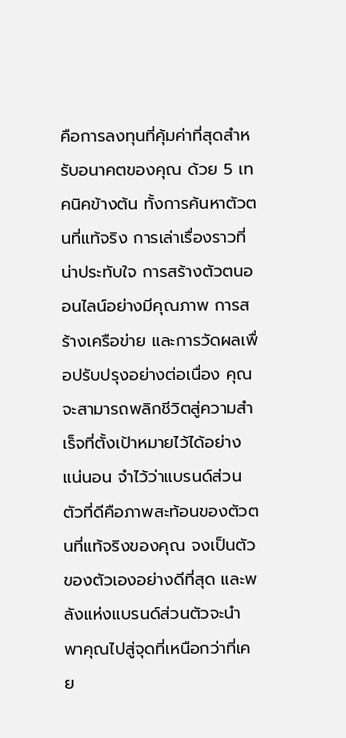คือการลงทุนที่คุ้มค่าที่สุดสำหรับอนาคตของคุณ ด้วย 5 เทคนิคข้างต้น ทั้งการค้นหาตัวตนที่แท้จริง การเล่าเรื่องราวที่น่าประทับใจ การสร้างตัวตนออนไลน์อย่างมีคุณภาพ การสร้างเครือข่าย และการวัดผลเพื่อปรับปรุงอย่างต่อเนื่อง คุณจะสามารถพลิกชีวิตสู่ความสำเร็จที่ตั้งเป้าหมายไว้ได้อย่างแน่นอน จำไว้ว่าแบรนด์ส่วนตัวที่ดีคือภาพสะท้อนของตัวตนที่แท้จริงของคุณ จงเป็นตัวของตัวเองอย่างดีที่สุด และพลังแห่งแบรนด์ส่วนตัวจะนำพาคุณไปสู่จุดที่เหนือกว่าที่เคย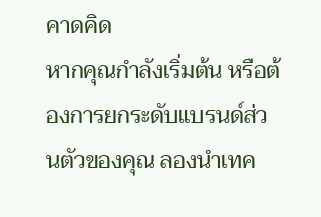คาดคิด
หากคุณกำลังเริ่มต้น หรือต้องการยกระดับแบรนด์ส่วนตัวของคุณ ลองนำเทค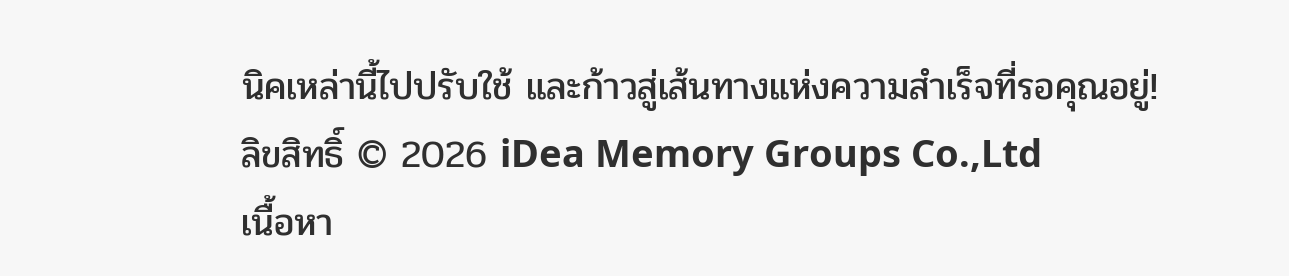นิคเหล่านี้ไปปรับใช้ และก้าวสู่เส้นทางแห่งความสำเร็จที่รอคุณอยู่!
ลิขสิทธิ์ © 2026 iDea Memory Groups Co.,Ltd
เนื้อหา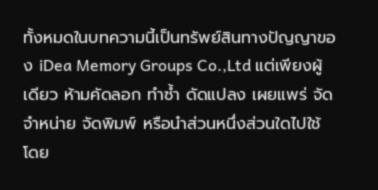ทั้งหมดในบทความนี้เป็นทรัพย์สินทางปัญญาของ iDea Memory Groups Co.,Ltd แต่เพียงผู้เดียว ห้ามคัดลอก ทำซ้ำ ดัดแปลง เผยแพร่ จัดจำหน่าย จัดพิมพ์ หรือนำส่วนหนึ่งส่วนใดไปใช้ โดย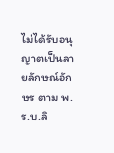ไม่ได้รับอนุญาตเป็นลายลักษณ์อักษร ตาม พ.ร.บ.ลิ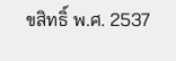ขสิทธิ์ พ.ศ. 2537